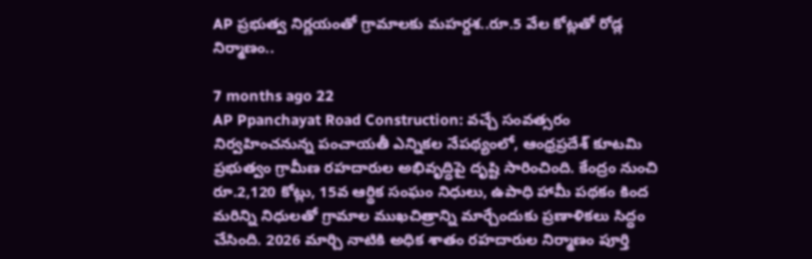AP ప్రభుత్వ నిర్ణయంతో గ్రామాలకు మహర్దశ..రూ.5 వేల కోట్లతో రోడ్ల నిర్మాణం..

7 months ago 22
AP Ppanchayat Road Construction: వచ్చే సంవత్సరం నిర్వహించనున్న పంచాయతీ ఎన్నికల నేపథ్యంలో, ఆంధ్రప్రదేశ్ కూటమి ప్రభుత్వం గ్రామీణ రహదారుల అభివృద్ధిపై దృష్టి సారించింది. కేంద్రం నుంచి రూ.2,120 కోట్లు, 15వ ఆర్థిక సంఘం నిధులు, ఉపాధి హామీ పథకం కింద మరిన్ని నిధులతో గ్రామాల ముఖచిత్రాన్ని మార్చేందుకు ప్రణాళికలు సిద్ధం చేసింది. 2026 మార్చి నాటికి అధిక శాతం రహదారుల నిర్మాణం పూర్తి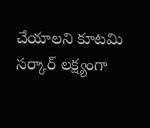చేయాలని కూటమి సర్కార్ లక్ష్యంగా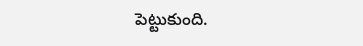పెట్టుకుంది.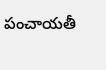పంచాయతీ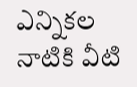ఎన్నికల నాటికి వీటి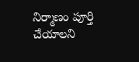నిర్మాణం పూర్తి చేయాలని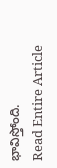భావిస్తోంది.
Read Entire Article